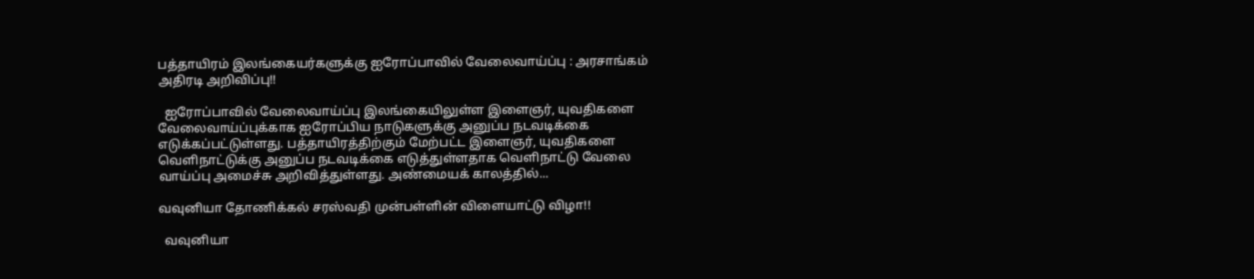பத்தாயிரம் இலங்கையர்களுக்கு ஐரோப்பாவில் வேலைவாய்ப்பு : அரசாங்கம் அதிரடி அறிவிப்பு!!

  ஐரோப்பாவில் வேலைவாய்ப்பு இலங்கையிலுள்ள இளைஞர், யுவதிகளை வேலைவாய்ப்புக்காக ஐரோப்பிய நாடுகளுக்கு அனுப்ப நடவடிக்கை எடுக்கப்பட்டுள்ளது. பத்தாயிரத்திற்கும் மேற்பட்ட இளைஞர், யுவதிகளை வெளிநாட்டுக்கு அனுப்ப நடவடிக்கை எடுத்துள்ளதாக வெளிநாட்டு வேலை வாய்ப்பு அமைச்சு அறிவித்துள்ளது. அண்மையக் காலத்தில்...

வவுனியா தோணிக்கல் சரஸ்வதி முன்பள்ளின் விளையாட்டு விழா!!

  வவுனியா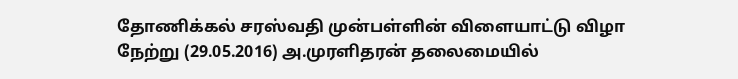தோணிக்கல் சரஸ்வதி முன்பள்ளின் விளையாட்டு விழா நேற்று (29.05.2016) அ.முரளிதரன் தலைமையில்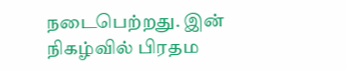நடைபெற்றது. இன் நிகழ்வில் பிரதம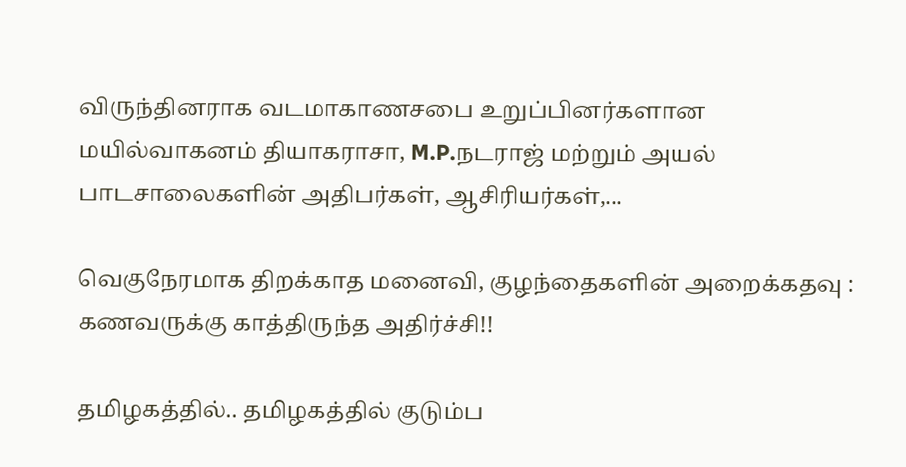விருந்தினராக வடமாகாணசபை உறுப்பினர்களான மயில்வாகனம் தியாகராசா, M.P.நடராஜ் மற்றும் அயல் பாடசாலைகளின் அதிபர்கள், ஆசிரியர்கள்,...

வெகுநேரமாக திறக்காத மனைவி, குழந்தைகளின் அறைக்கதவு : கணவருக்கு காத்திருந்த அதிர்ச்சி!!

தமிழகத்தில்.. தமிழகத்தில் குடும்ப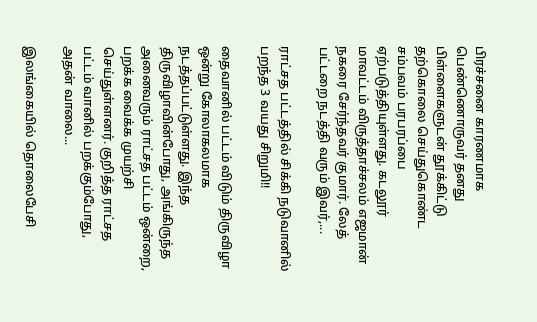பிரச்சனை காரணமாக பெண்ணொருவர் தனது பிள்ளைகளுடன் தூக்கிட்டு தற்கொலை செய்துகொண்ட சம்பவம் பரபரப்பை ஏற்படுத்தியுள்ளது. கடலூர் மாவட்டம் விருத்தாச்சலம் எஜமான் நகரை சேர்ந்தவர் குமார். லேத் பட்டறை நடத்தி வரும் இவர்,...

ராட்சத பட்டத்தில் சிக்கி நடுவானில் பறந்த 3 வயது சிறுமி!!

தைவானில் பட்டம் விடும் திருவிழா ஒன்று கோலாகலமாக நடத்தப்பட்டுள்ளது. இந்த திருவிழாவின்போது, அங்கிருந்த அனைவரும் ராட்சத பட்டம் ஒன்றை, பறக்க வைக்க முயற்சி செய்துள்ளனர். குறித்த ராட்சத பட்டம் வானில் பறக்கும்போது, அதன் வாலை...

இலங்கையில் தொலைபேசி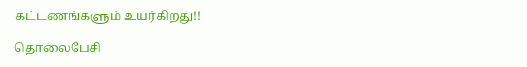கட்டணங்களும் உயர்கிறது!!

தொலைபேசி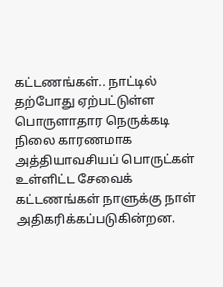கட்டணங்கள்.. நாட்டில் தற்போது ஏற்பட்டுள்ள பொருளாதார நெருக்கடி நிலை காரணமாக அத்தியாவசியப் பொருட்கள் உள்ளிட்ட சேவைக் கட்டணங்கள் நாளுக்கு நாள் அதிகரிக்கப்படுகின்றன.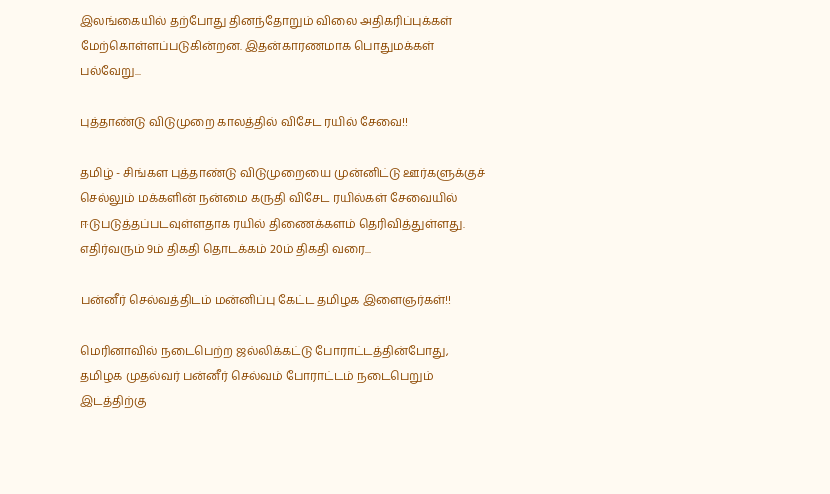இலங்கையில் தற்போது தினந்தோறும் விலை அதிகரிப்புக்கள் மேற்கொள்ளப்படுகின்றன. இதன்காரணமாக பொதுமக்கள் பல்வேறு...

புத்தாண்டு விடுமுறை காலத்தில் விசேட ரயில் சேவை!!

தமிழ் - சிங்கள புத்தாண்டு விடுமுறையை முன்னிட்டு ஊர்களுக்குச் செல்லும் மக்களின் நன்மை கருதி விசேட ரயில்கள் சேவையில் ஈடுபடுத்தப்படவுள்ளதாக ரயில் திணைக்களம் தெரிவித்துள்ளது. எதிர்வரும் 9ம் திகதி தொடக்கம் 20ம் திகதி வரை...

பன்னீர் செல்வத்திடம் மன்னிப்பு கேட்ட தமிழக இளைஞர்கள்!!

மெரினாவில் நடைபெற்ற ஜல்லிக்கட்டு போராட்டத்தின்போது, தமிழக முதல்வர் பன்னீர் செல்வம் போராட்டம் நடைபெறும் இடத்திற்கு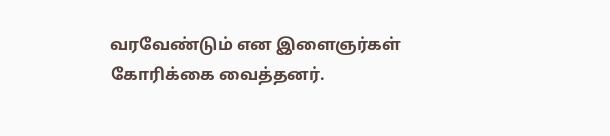வரவேண்டும் என இளைஞர்கள் கோரிக்கை வைத்தனர்.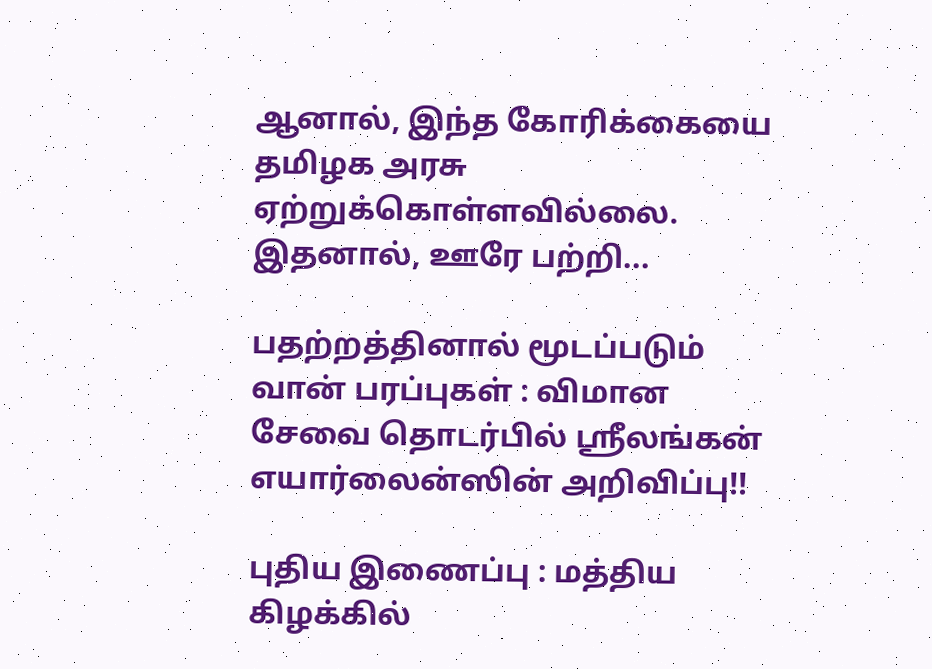ஆனால், இந்த கோரிக்கையை தமிழக அரசு ஏற்றுக்கொள்ளவில்லை. இதனால், ஊரே பற்றி...

பதற்றத்தினால் மூடப்படும் வான் பரப்புகள் : விமான சேவை தொடர்பில் ஸ்ரீலங்கன் எயார்லைன்ஸின் அறிவிப்பு!!

புதிய இணைப்பு : மத்திய கிழக்கில்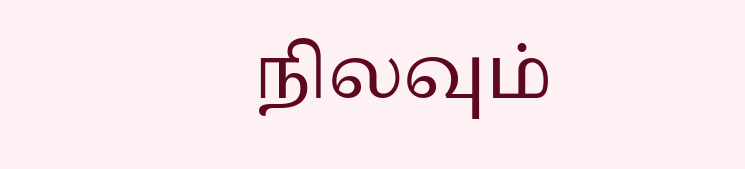நிலவும்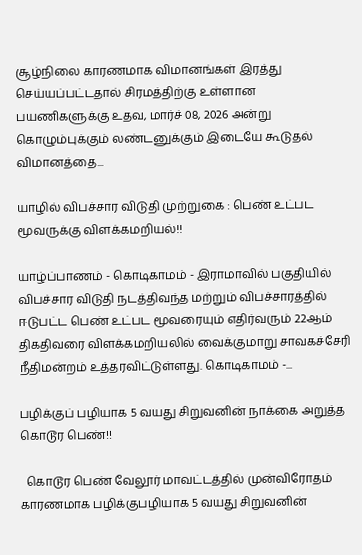சூழ்நிலை காரணமாக விமானங்கள் இரத்து செய்யப்பட்டதால் சிரமத்திற்கு உள்ளான பயணிகளுக்கு உதவ, மார்ச் 08, 2026 அன்று கொழும்புக்கும் லண்டனுக்கும் இடையே கூடுதல் விமானத்தை...

யாழில் விபச்சார விடுதி முற்றுகை : பெண் உட்பட மூவருக்கு விளக்கமறியல்!!

யாழ்ப்பாணம் - கொடிகாமம் - இராமாவில் பகுதியில் விபச்சார விடுதி நடத்திவந்த மற்றும் விபச்சாரத்தில் ஈடுபட்ட பெண் உட்பட மூவரையும் எதிர்வரும் 22ஆம் திகதிவரை விளக்கமறியலில் வைக்குமாறு சாவகச்சேரி நீதிமன்றம் உத்தரவிட்டுள்ளது. கொடிகாமம் -...

பழிக்குப் பழியாக 5 வயது சிறுவனின் நாக்கை அறுத்த கொடூர பெண்!!

  கொடூர பெண் வேலூர் மாவட்டத்தில் முன்விரோதம் காரணமாக பழிக்குபழியாக 5 வயது சிறுவனின்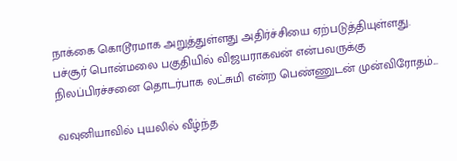நாக்கை கொடூரமாக அறுத்துள்ளது அதிர்ச்சியை ஏற்படுத்தியுள்ளது. பச்சூர் பொன்மலை பகுதியில் விஜயராகவன் என்பவருக்கு நிலப்பிரச்சனை தொடர்பாக லட்சுமி என்ற பெண்ணுடன் முன்விரோதம்...

வவுனியாவில் புயலில் வீழ்ந்த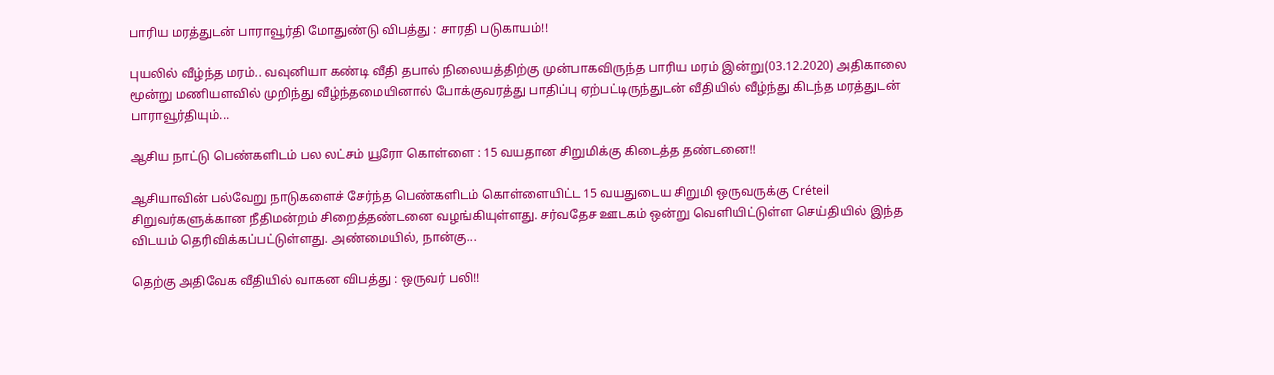பாரிய மரத்துடன் பாராவூர்தி மோதுண்டு விபத்து : சாரதி படுகாயம்!!

புயலில் வீழ்ந்த மரம்.. வவுனியா கண்டி வீதி தபால் நிலையத்திற்கு முன்பாகவிருந்த பாரிய மரம் இன்று(03.12.2020) அதிகாலை மூன்று மணியளவில் முறிந்து வீழ்ந்தமையினால் போக்குவரத்து பாதிப்பு ஏற்பட்டிருந்துடன் வீதியில் வீழ்ந்து கிடந்த மரத்துடன் பாராவூர்தியும்...

ஆசிய நாட்டு பெண்களிடம் பல லட்சம் யூரோ கொள்ளை : 15 வயதான சிறுமிக்கு கிடைத்த தண்டனை!!

ஆசியாவின் பல்வேறு நாடுகளைச் சேர்ந்த பெண்களிடம் கொள்ளையிட்ட 15 வயதுடைய சிறுமி ஒருவருக்கு Créteil சிறுவர்களுக்கான நீதிமன்றம் சிறைத்தண்டனை வழங்கியுள்ளது. சர்வதேச ஊடகம் ஒன்று வெளியிட்டுள்ள செய்தியில் இந்த விடயம் தெரிவிக்கப்பட்டுள்ளது. அண்மையில், நான்கு...

தெற்கு அதிவேக வீதியில் வாகன விபத்து : ஒருவர் பலி!!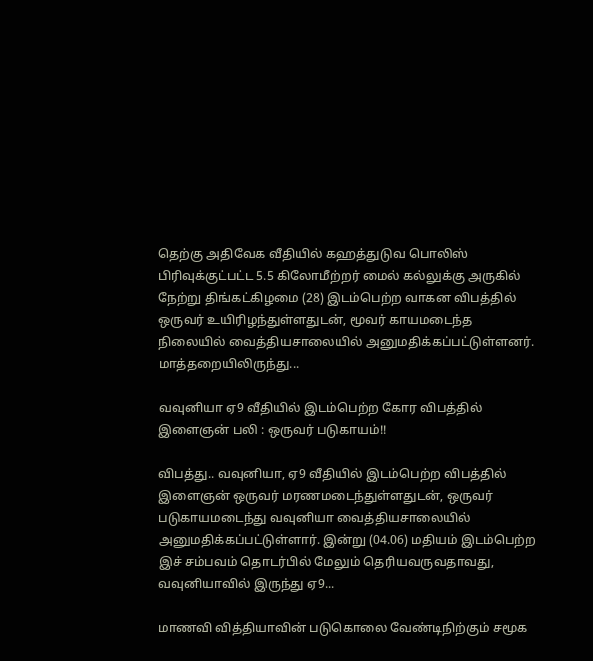தெற்கு அதிவேக வீதியில் கஹத்துடுவ பொலிஸ் பிரிவுக்குட்பட்ட 5.5 கிலோமீற்றர் மைல் கல்லுக்கு அருகில் நேற்று திங்கட்கிழமை (28) இடம்பெற்ற வாகன விபத்தில் ஒருவர் உயிரிழந்துள்ளதுடன், மூவர் காயமடைந்த நிலையில் வைத்தியசாலையில் அனுமதிக்கப்பட்டுள்ளனர். மாத்தறையிலிருந்து...

வவுனியா ஏ9 வீதியில் இடம்பெற்ற கோர விபத்தில் இளைஞன் பலி : ஒருவர் படுகாயம்!!

விபத்து.. வவுனியா, ஏ9 வீதியில் இடம்பெற்ற விபத்தில் இளைஞன் ஒருவர் மரணமடைந்துள்ளதுடன், ஒருவர் படுகாயமடைந்து வவுனியா வைத்தியசாலையில் அனுமதிக்கப்பட்டுள்ளார். இன்று (04.06) மதியம் இடம்பெற்ற இச் சம்பவம் தொடர்பில் மேலும் தெரியவருவதாவது, வவுனியாவில் இருந்து ஏ9...

மாணவி வித்தியாவின் படுகொலை வேண்டிநிற்கும் சமூக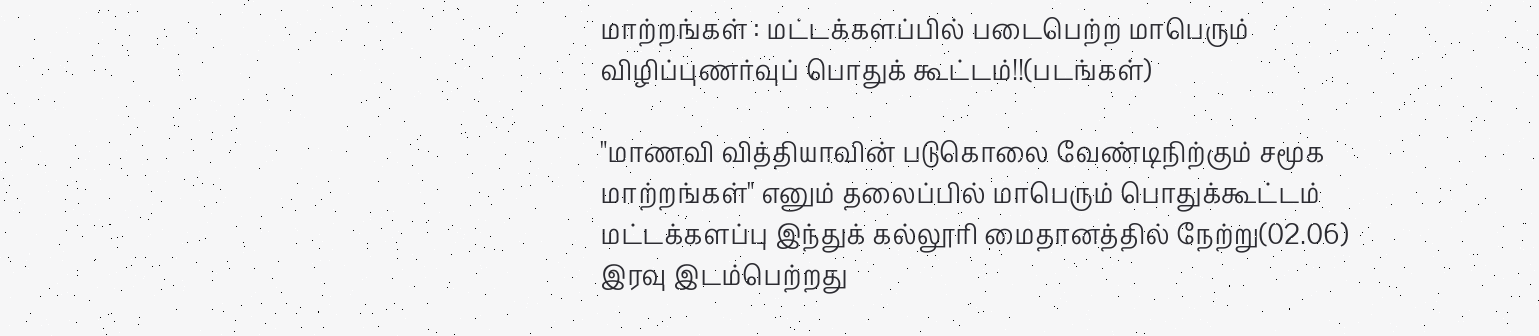மாற்றங்கள் : மட்டக்களப்பில் படைபெற்ற மாபெரும் விழிப்புணர்வுப் பொதுக் கூட்டம்!!(படங்கள்)

"மாணவி வித்தியாவின் படுகொலை வேண்டிநிற்கும் சமூக மாற்றங்கள்" எனும் தலைப்பில் மாபெரும் பொதுக்கூட்டம் மட்டக்களப்பு இந்துக் கல்லூரி மைதானத்தில் நேற்று(02.06) இரவு இடம்பெற்றது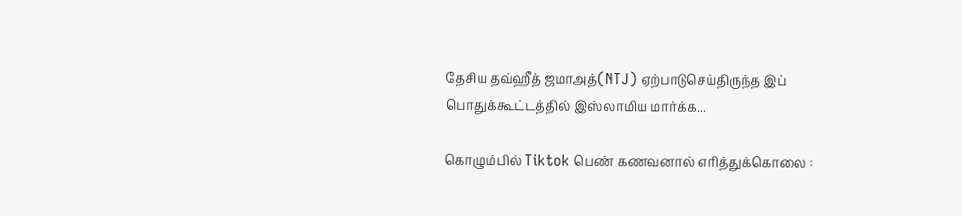தேசிய தவ்ஹீத் ஜமாஅத்(NTJ) ஏற்பாடுசெய்திருந்த இப் பொதுக்கூட்டத்தில் இஸ்லாமிய மார்க்க...

கொழும்பில் Tiktok பெண் கணவனால் எரித்துக்கொலை :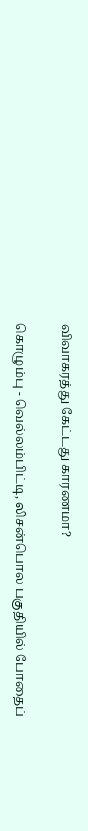விவாகரத்து கேட்டது காரணமா?

கொழும்பு - வெல்லம்பிட்டி, லிசன்பொல பகுதியில் போதைப்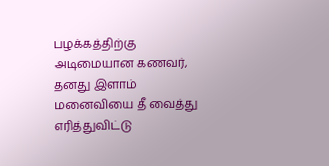பழக்கத்திற்கு அடிமையான கணவர், தனது இளாம் மனைவியை தீ வைத்து எரித்துவிட்டு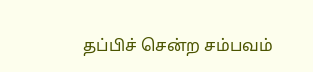தப்பிச் சென்ற சம்பவம்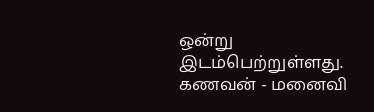ஒன்று இடம்பெற்றுள்ளது. கணவன் - மனைவி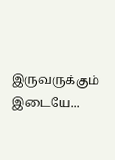இருவருக்கும் இடையே...